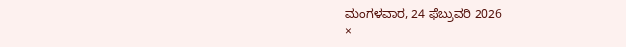ಮಂಗಳವಾರ, 24 ಫೆಬ್ರುವರಿ 2026
×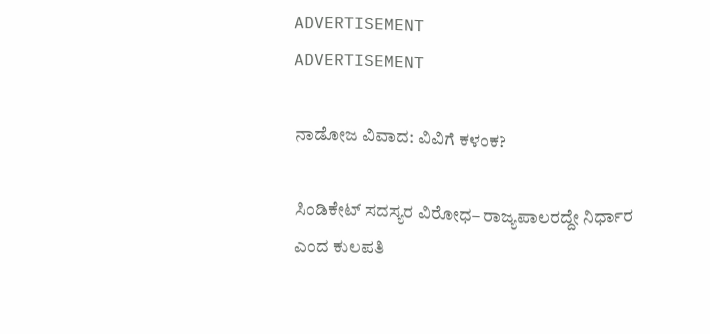ADVERTISEMENT
ADVERTISEMENT

ನಾಡೋಜ ವಿವಾದ: ವಿವಿಗೆ ಕಳಂಕ?

ಸಿಂಡಿಕೇಟ್ ಸದಸ್ಯರ ವಿರೋಧ– ರಾಜ್ಯಪಾಲರದ್ದೇ ನಿರ್ಧಾರ ಎಂದ ಕುಲಪತಿ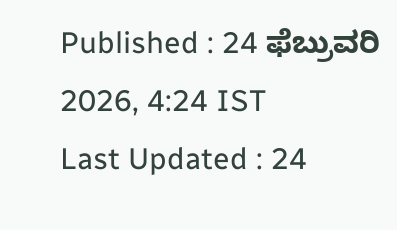Published : 24 ಫೆಬ್ರುವರಿ 2026, 4:24 IST
Last Updated : 24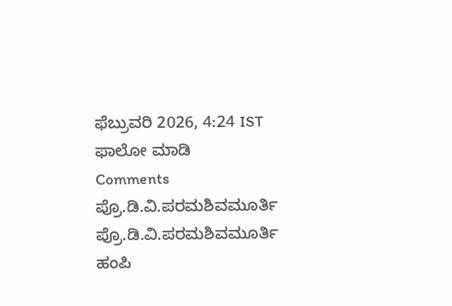ಫೆಬ್ರುವರಿ 2026, 4:24 IST
ಫಾಲೋ ಮಾಡಿ
Comments
ಪ್ರೊ.ಡಿ.ವಿ.ಪರಮಶಿವಮೂರ್ತಿ
ಪ್ರೊ.ಡಿ.ವಿ.ಪರಮಶಿವಮೂರ್ತಿ
ಹಂಪಿ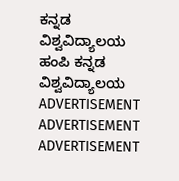ಕನ್ನಡ ವಿಶ್ವವಿದ್ಯಾಲಯ
ಹಂಪಿ ಕನ್ನಡ ವಿಶ್ವವಿದ್ಯಾಲಯ
ADVERTISEMENT
ADVERTISEMENT
ADVERTISEMENT